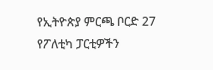የኢትዮጵያ ምርጫ ቦርድ 27 የፖለቲካ ፓርቲዎችን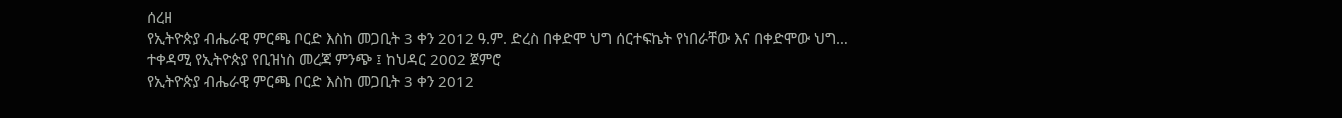ሰረዘ
የኢትዮጵያ ብሔራዊ ምርጫ ቦርድ እስከ መጋቢት 3 ቀን 2012 ዓ.ም. ድረስ በቀድሞ ህግ ሰርተፍኬት የነበራቸው እና በቀድሞው ህግ…
ተቀዳሚ የኢትዮጵያ የቢዝነስ መረጃ ምንጭ ፤ ከህዳር 2002 ጀምሮ
የኢትዮጵያ ብሔራዊ ምርጫ ቦርድ እስከ መጋቢት 3 ቀን 2012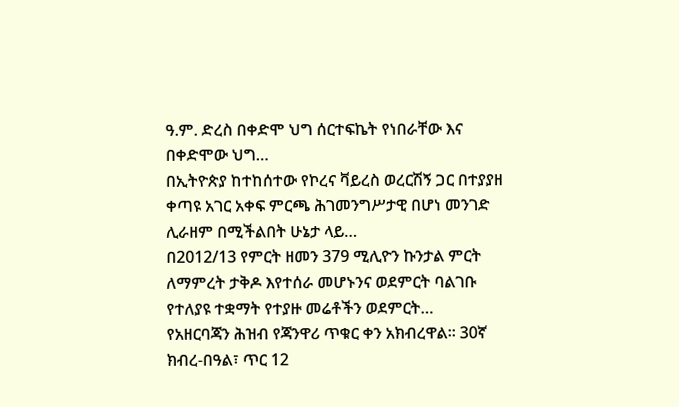ዓ.ም. ድረስ በቀድሞ ህግ ሰርተፍኬት የነበራቸው እና በቀድሞው ህግ…
በኢትዮጵያ ከተከሰተው የኮረና ቫይረስ ወረርሽኝ ጋር በተያያዘ ቀጣዩ አገር አቀፍ ምርጫ ሕገመንግሥታዊ በሆነ መንገድ ሊራዘም በሚችልበት ሁኔታ ላይ…
በ2012/13 የምርት ዘመን 379 ሚሊዮን ኩንታል ምርት ለማምረት ታቅዶ እየተሰራ መሆኑንና ወደምርት ባልገቡ የተለያዩ ተቋማት የተያዙ መሬቶችን ወደምርት…
የአዘርባጃን ሕዝብ የጃንዋሪ ጥቁር ቀን አክብረዋል፡፡ 30ኛ ክብረ-በዓል፣ ጥር 12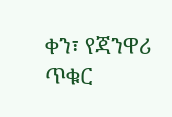ቀን፣ የጃንዋሪ ጥቁር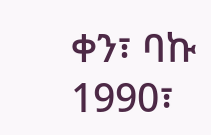ቀን፣ ባኩ 1990፣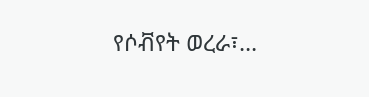የሶቭየት ወረራ፣…